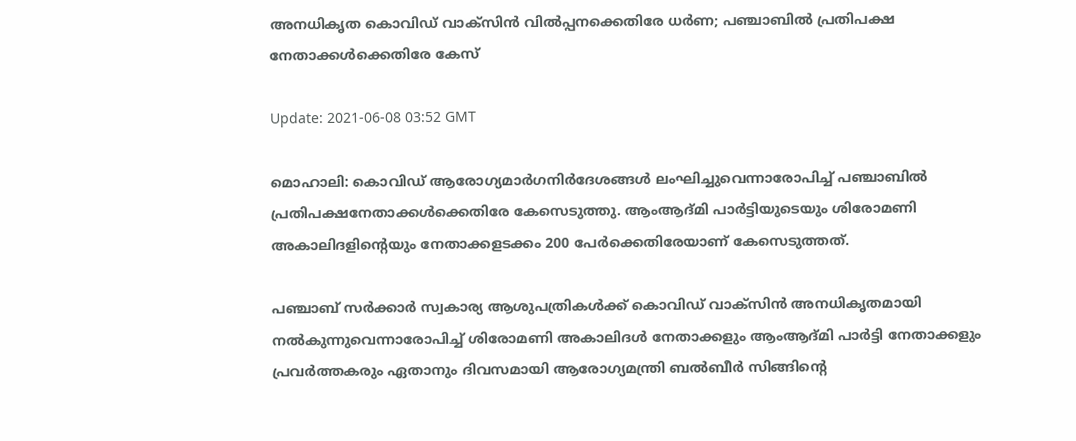അനധികൃത കൊവിഡ് വാക്‌സിന്‍ വില്‍പ്പനക്കെതിരേ ധര്‍ണ; പഞ്ചാബില്‍ പ്രതിപക്ഷ നേതാക്കള്‍ക്കെതിരേ കേസ്

Update: 2021-06-08 03:52 GMT

മൊഹാലി: കൊവിഡ് ആരോഗ്യമാര്‍ഗനിര്‍ദേശങ്ങള്‍ ലംഘിച്ചുവെന്നാരോപിച്ച് പഞ്ചാബില്‍ പ്രതിപക്ഷനേതാക്കള്‍ക്കെതിരേ കേസെടുത്തു. ആംആദ്മി പാര്‍ട്ടിയുടെയും ശിരോമണി അകാലിദളിന്റെയും നേതാക്കളടക്കം 200 പേര്‍ക്കെതിരേയാണ് കേസെടുത്തത്.

പഞ്ചാബ് സര്‍ക്കാര്‍ സ്വകാര്യ ആശുപത്രികള്‍ക്ക് കൊവിഡ് വാക്‌സിന്‍ അനധികൃതമായി നല്‍കുന്നുവെന്നാരോപിച്ച് ശിരോമണി അകാലിദള്‍ നേതാക്കളും ആംആദ്മി പാര്‍ട്ടി നേതാക്കളും പ്രവര്‍ത്തകരും ഏതാനും ദിവസമായി ആരോഗ്യമന്ത്രി ബല്‍ബീര്‍ സിങ്ങിന്റെ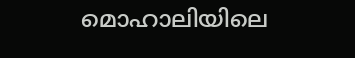മൊഹാലിയിലെ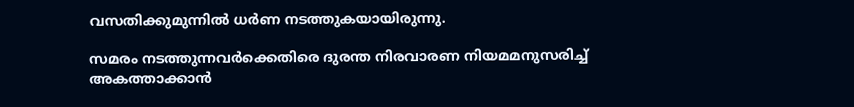വസതിക്കുമുന്നില്‍ ധര്‍ണ നടത്തുകയായിരുന്നു.

സമരം നടത്തുന്നവര്‍ക്കെതിരെ ദുരന്ത നിരവാരണ നിയമമനുസരിച്ച് അകത്താക്കാന്‍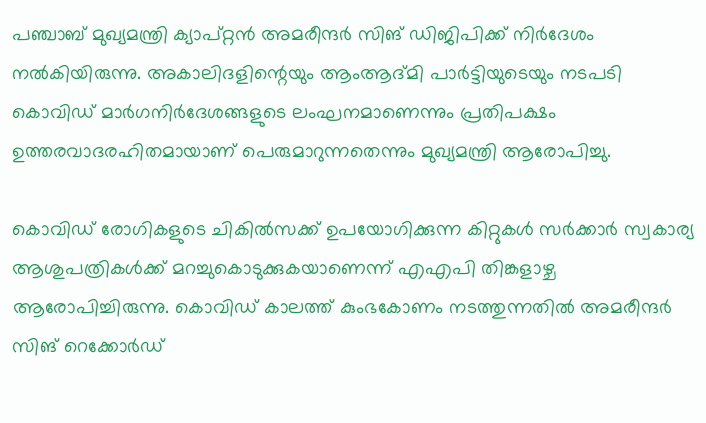പഞ്ചാബ് മുഖ്യമന്ത്രി ക്യാപ്റ്റന്‍ അമരീന്ദര്‍ സിങ് ഡിജിപിക്ക് നിര്‍ദേശം നല്‍കിയിരുന്നു. അകാലിദളിന്റെയും ആംആദ്മി പാര്‍ട്ടിയുടെയും നടപടി കൊവിഡ് മാര്‍ഗനിര്‍ദേശങ്ങളുടെ ലംഘനമാണെന്നും പ്രതിപക്ഷം ഉത്തരവാദരഹിതമായാണ് പെരുമാറുന്നതെന്നും മുഖ്യമന്ത്രി ആരോപിച്ചു.

കൊവിഡ് രോഗികളുടെ ചികില്‍സക്ക് ഉപയോഗിക്കുന്ന കിറ്റുകള്‍ സര്‍ക്കാര്‍ സ്വകാര്യ ആശുപത്രികള്‍ക്ക് മറച്ചുകൊടുക്കുകയാണെന്ന് എഎപി തിങ്കളാഴ്ച ആരോപിച്ചിരുന്നു. കൊവിഡ് കാലത്ത് കുംഭകോണം നടത്തുന്നതില്‍ അമരീന്ദര്‍ സിങ് റെക്കോര്‍ഡ്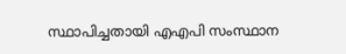സ്ഥാപിച്ചതായി എഎപി സംസ്ഥാന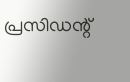പ്രസിഡന്റ്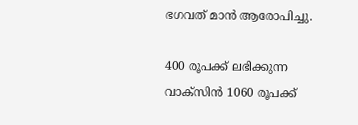ഭഗവത് മാന്‍ ആരോപിച്ചു.

400 രൂപക്ക് ലഭിക്കുന്ന വാക്‌സിന്‍ 1060 രൂപക്ക്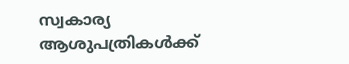സ്വകാര്യ ആശുപത്രികള്‍ക്ക്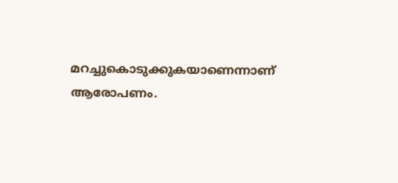മറച്ചുകൊടുക്കുകയാണെന്നാണ് ആരോപണം.